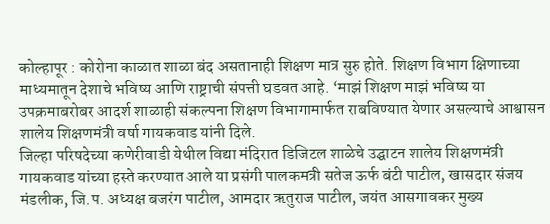कोल्हापूर : कोरोना काळात शाळा बंद असतानाही शिक्षण मात्र सुरु होते. शिक्षण विभाग क्षिणाच्या माध्यमातून देशाचे भविष्य आणि राष्ट्राची संपत्ती घडवत आहे. ‘माझं शिक्षण माझं भविष्य या उपक्रमाबरोबर आदर्श शाळाही संकल्पना शिक्षण विभागामार्फत राबविण्यात येणार असल्याचे आश्वासन शालेय शिक्षणमंत्री वर्षा गायकवाड यांनी दिले.
जिल्हा परिषदेच्या कणेरीवाडी येथील विद्या मंदिरात डिजिटल शाळेचे उद्घाटन शालेय शिक्षणमंत्री गायकवाड यांच्या हस्ते करण्यात आले या प्रसंगी पालकमत्री सतेज ऊर्फ बंटी पाटील, खासदार संजय मंडलीक, जि.प. अध्यक्ष बजरंग पाटील, आमदार ऋतुराज पाटील, जयंत आसगावकर मुख्य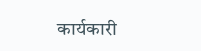कार्यकारी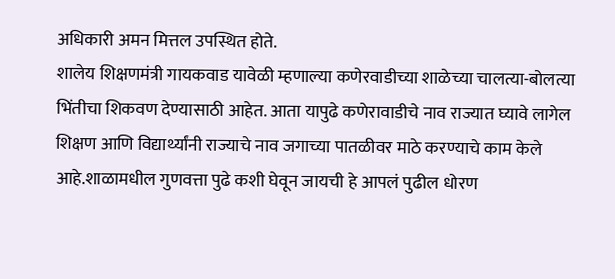अधिकारी अमन मित्तल उपस्थित होते.
शालेय शिक्षणमंत्री गायकवाड यावेळी म्हणाल्या कणेरवाडीच्या शाळेच्या चालत्या-बोलत्या भिंतीचा शिकवण देण्यासाठी आहेत. आता यापुढे कणेरावाडीचे नाव राज्यात घ्यावे लागेल शिक्षण आणि विद्यार्थ्यांनी राज्याचे नाव जगाच्या पातळीवर माठे करण्याचे काम केले आहे.शाळामधील गुणवत्ता पुढे कशी घेवून जायची हे आपलं पुढील धोरण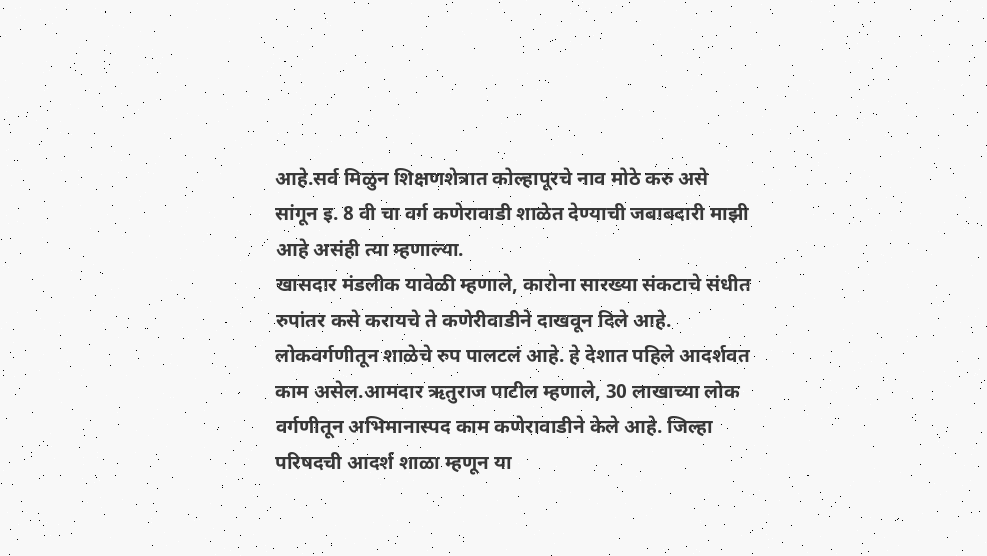आहे.सर्व मिळुन शिक्षणशेत्रात कोल्हापूरचे नाव मोठे करु असे सांगून इ. 8 वी चा वर्ग कणेरावाडी शाळेत देण्याची जबाबदारी माझी आहे असंही त्या म्हणाल्या.
खासदार मंडलीक यावेळी म्हणाले, कारोना सारख्या संकटाचे संधीत रुपांतर कसे करायचे ते कणेरीवाडीने दाखवून दिले आहे. लोकवर्गणीतून शाळेचे रुप पालटलं आहे. हे देशात पहिले आदर्शवत काम असेल.आमदार ऋतुराज पाटील म्हणाले, 30 लाखाच्या लोक वर्गणीतून अभिमानास्पद काम कणेरावाडीने केले आहे. जिल्हा परिषदची आदर्श शाळा म्हणून या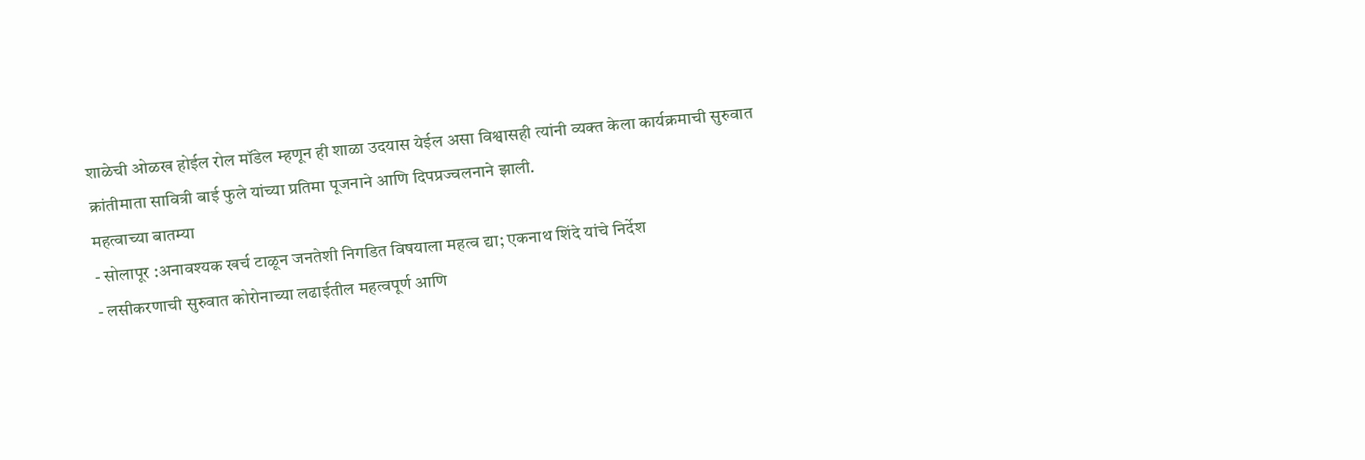शाळेची ओळख होईल रोल मॉडेल म्हणून ही शाळा उदयास येईल असा विश्वासही त्यांनी व्यक्त केला कार्यक्रमाची सुरुवात क्रांतीमाता सावित्री बाई फुले यांच्या प्रतिमा पूजनाने आणि दिपप्रज्वलनाने झाली.
महत्वाच्या बातम्या
- सोलापूर :अनावश्यक खर्च टाळून जनतेशी निगडित विषयाला महत्व द्या; एकनाथ शिंदे यांचे निर्देश
- लसीकरणाची सुरुवात कोरोनाच्या लढाईतील महत्वपूर्ण आणि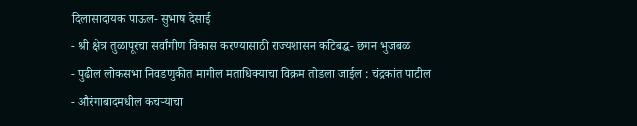दिलासादायक पाऊल- सुभाष देसाई
- श्री क्षेत्र तुळापूरचा सर्वांगीण विकास करण्यासाठी राज्यशासन कटिबद्ध- छगन भुजबळ
- पुढील लोकसभा निवडणुकीत मागील मताधिक्याचा विक्रम तोडला जाईल : चंद्रकांत पाटील
- औरंगाबादमधील कचऱ्याचा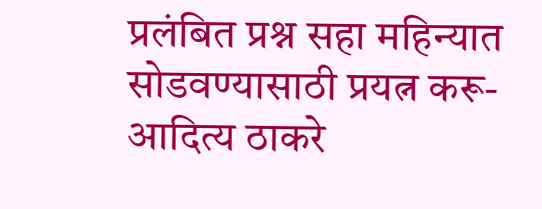प्रलंबित प्रश्न सहा महिन्यात सोडवण्यासाठी प्रयत्न करू- आदित्य ठाकरे